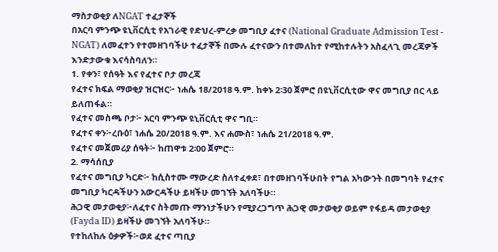ማስታወቂያ ለNGAT ተፈታኞች
በአርባ ምንጭ ዩኒቨርሲቲ የአገራዊ የድህረ-ምረቃ መግቢያ ፈተና (National Graduate Admission Test - NGAT) ለመፈተን የተመዘገባችሁ ተፈታኞች በሙሉ ፈተናውን በተመለከተ የሚከተሉትን አስፈላጊ መረጃዎች እንድታውቁ እናሳስባለን።
1. የቀን፣ የሰዓት እና የፈተና ቦታ መረጃ
የፈተና ክፍል ማወቂያ ዝርዝር፦ ነሐሴ 18/2018 ዓ.ም. ከቀኑ 2፡30 ጀምሮ በዩኒቨርሲቲው ዋና መግቢያ በር ላይ ይለጠፋል።
የፈተና መስጫ ቦታ፦ አርባ ምንጭ ዩኒቨርሲቲ ዋና ግቢ።
የፈተና ቀን፦ረቡዕ፣ ነሐሴ 20/2018 ዓ.ም. እና ሐሙስ፣ ነሐሴ 21/2018 ዓ.ም.
የፈተና መጀመሪያ ሰዓት፦ ከጠዋቱ 2፡00 ጀምሮ።
2. ማሳሰቢያ
የፈተና መግቢያ ካርድ፦ ከሲስተሙ ማውረድ ስለተፈቀደ፣ በተመዘገባችሁበት የግል አካውንት በመግባት የፈተና መግቢያ ካርዳችሁን አውርዳችሁ ይዛችሁ መገኘት አለባችሁ።
ሕጋዊ መታወቂያ፦ለፈተና ስትመጡ ማንነታችሁን የሚያረጋግጥ ሕጋዊ መታወቂያ ወይም የፋይዳ መታወቂያ (Fayda ID) ይዛችሁ መገኘት አለባችሁ።
የተከለከሉ ዕቃዎች፦ወደ ፈተና ጣቢያ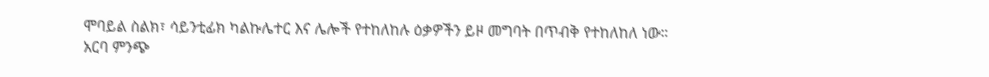ሞባይል ስልክ፣ ሳይንቲፊክ ካልኩሌተር እና ሌሎች የተከለከሉ ዕቃዎችን ይዞ መግባት በጥብቅ የተከለከለ ነው።
አርባ ምንጭ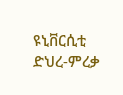ዩኒቨርሲቲ
ድህረ-ምረቃ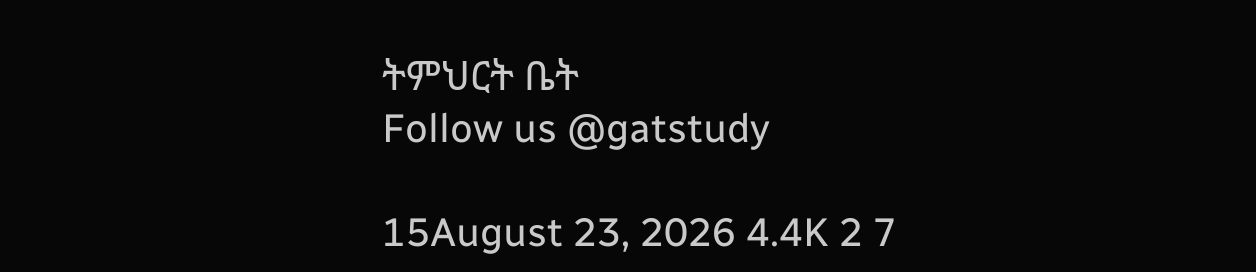ትምህርት ቤት
Follow us @gatstudy

15August 23, 2026 4.4K 2 7